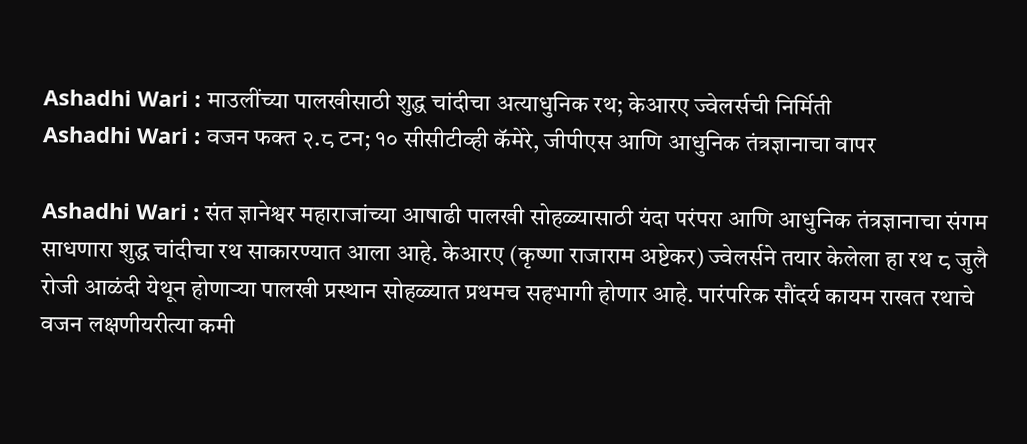Ashadhi Wari : माउलींच्या पालखीसाठी शुद्ध चांदीचा अत्याधुनिक रथ; केआरए ज्वेलर्सची निर्मिती
Ashadhi Wari : वजन फक्त २.८ टन; १० सीसीटीव्ही कॅमेरे, जीपीएस आणि आधुनिक तंत्रज्ञानाचा वापर

Ashadhi Wari : संत ज्ञानेश्वर महाराजांच्या आषाढी पालखी सोहळ्यासाठी यंदा परंपरा आणि आधुनिक तंत्रज्ञानाचा संगम साधणारा शुद्ध चांदीचा रथ साकारण्यात आला आहे. केआरए (कृष्णा राजाराम अष्टेकर) ज्वेलर्सने तयार केलेला हा रथ ८ जुलै रोजी आळंदी येथून होणाऱ्या पालखी प्रस्थान सोहळ्यात प्रथमच सहभागी होणार आहे. पारंपरिक सौंदर्य कायम राखत रथाचे वजन लक्षणीयरीत्या कमी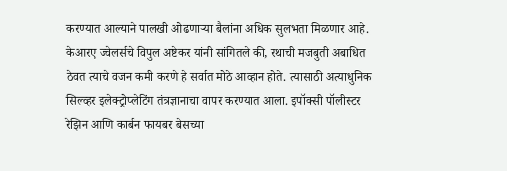करण्यात आल्याने पालखी ओढणाऱ्या बैलांना अधिक सुलभता मिळणार आहे.
केआरए ज्वेलर्सचे विपुल अष्टेकर यांनी सांगितले की, रथाची मजबुती अबाधित ठेवत त्याचे वजन कमी करणे हे सर्वात मोठे आव्हान होते. त्यासाठी अत्याधुनिक सिल्व्हर इलेक्ट्रोप्लेटिंग तंत्रज्ञानाचा वापर करण्यात आला. इपॉक्सी पॉलीस्टर रेझिन आणि कार्बन फायबर बेसच्या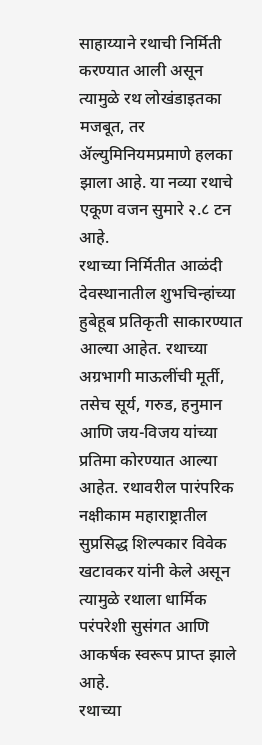साहाय्याने रथाची निर्मिती करण्यात आली असून त्यामुळे रथ लोखंडाइतका मजबूत, तर ॲल्युमिनियमप्रमाणे हलका झाला आहे. या नव्या रथाचे एकूण वजन सुमारे २.८ टन आहे.
रथाच्या निर्मितीत आळंदी देवस्थानातील शुभचिन्हांच्या हुबेहूब प्रतिकृती साकारण्यात आल्या आहेत. रथाच्या अग्रभागी माऊलींची मूर्ती, तसेच सूर्य, गरुड, हनुमान आणि जय-विजय यांच्या प्रतिमा कोरण्यात आल्या आहेत. रथावरील पारंपरिक नक्षीकाम महाराष्ट्रातील सुप्रसिद्ध शिल्पकार विवेक खटावकर यांनी केले असून त्यामुळे रथाला धार्मिक परंपरेशी सुसंगत आणि आकर्षक स्वरूप प्राप्त झाले आहे.
रथाच्या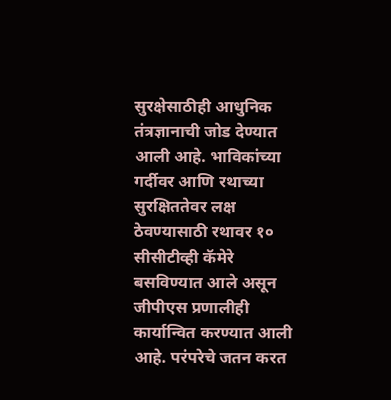सुरक्षेसाठीही आधुनिक तंत्रज्ञानाची जोड देण्यात आली आहे. भाविकांच्या गर्दीवर आणि रथाच्या सुरक्षिततेवर लक्ष ठेवण्यासाठी रथावर १० सीसीटीव्ही कॅमेरे बसविण्यात आले असून जीपीएस प्रणालीही कार्यान्वित करण्यात आली आहे. परंपरेचे जतन करत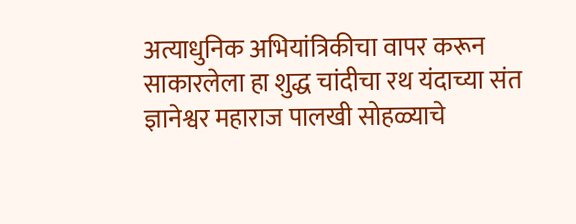अत्याधुनिक अभियांत्रिकीचा वापर करून साकारलेला हा शुद्ध चांदीचा रथ यंदाच्या संत ज्ञानेश्वर महाराज पालखी सोहळ्याचे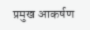प्रमुख आकर्षण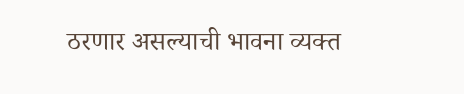ठरणार असल्याची भावना व्यक्त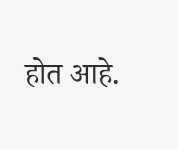होत आहे.